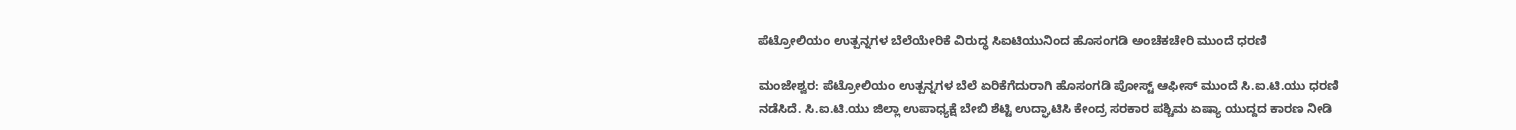ಪೆಟ್ರೋಲಿಯಂ ಉತ್ಪನ್ನಗಳ ಬೆಲೆಯೇರಿಕೆ ವಿರುದ್ಧ ಸಿಐಟಿಯುನಿಂದ ಹೊಸಂಗಡಿ ಅಂಚೆಕಚೇರಿ ಮುಂದೆ ಧರಣಿ

ಮಂಜೇಶ್ವರ: ಪೆಟ್ರೋಲಿಯಂ ಉತ್ಪನ್ನಗಳ ಬೆಲೆ ಏರಿಕೆಗೆದುರಾಗಿ ಹೊಸಂಗಡಿ ಪೋಸ್ಟ್ ಆಫೀಸ್ ಮುಂದೆ ಸಿ.ಐ.ಟಿ.ಯು ಧರಣಿ ನಡೆಸಿದೆ. ಸಿ.ಐ.ಟಿ.ಯು ಜಿಲ್ಲಾ ಉಪಾಧ್ಯಕ್ಷೆ ಬೇಬಿ ಶೆಟ್ಟಿ ಉದ್ಘಾಟಿಸಿ ಕೇಂದ್ರ ಸರಕಾರ ಪಶ್ಚಿಮ ಏಷ್ಯಾ ಯುದ್ದದ ಕಾರಣ ನೀಡಿ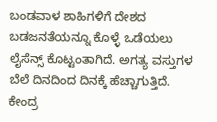ಬಂಡವಾಳ ಶಾಹಿಗಳಿಗೆ ದೇಶದ ಬಡಜನತೆಯನ್ನೂ ಕೊಳ್ಳೆ ಒಡೆಯಲು ಲೈಸೆನ್ಸ್ ಕೊಟ್ಟಂತಾಗಿದೆ. ಅಗತ್ಯ ವಸ್ತುಗಳ ಬೆಲೆ ದಿನದಿಂದ ದಿನಕ್ಕೆ ಹೆಚ್ಚಾಗುತ್ತಿದೆ. ಕೇಂದ್ರ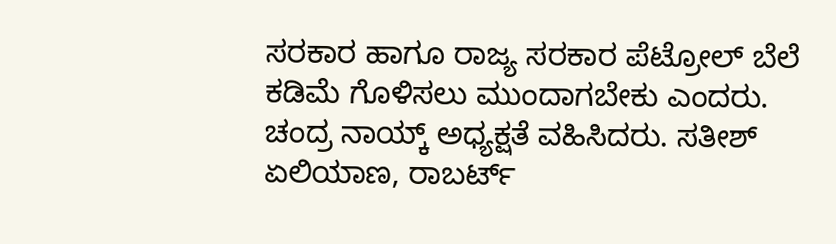ಸರಕಾರ ಹಾಗೂ ರಾಜ್ಯ ಸರಕಾರ ಪೆಟ್ರೋಲ್ ಬೆಲೆ ಕಡಿಮೆ ಗೊಳಿಸಲು ಮುಂದಾಗಬೇಕು ಎಂದರು. ಚಂದ್ರ ನಾಯ್ಕ್ ಅಧ್ಯಕ್ಷತೆ ವಹಿಸಿದರು. ಸತೀಶ್ ಏಲಿಯಾಣ, ರಾಬರ್ಟ್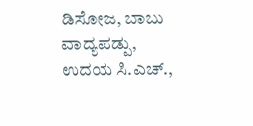ಡಿಸೋಜ, ಬಾಬು ವಾದ್ಯಪಡ್ಪು, ಉದಯ ಸಿ.ಎಚ್.,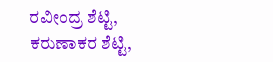ರವೀಂದ್ರ ಶೆಟ್ಟಿ, ಕರುಣಾಕರ ಶೆಟ್ಟಿ,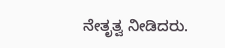ನೇತೃತ್ವ ನೀಡಿದರು.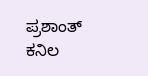ಪ್ರಶಾಂತ್ ಕನಿಲ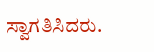ಸ್ವಾಗತಿಸಿದರು.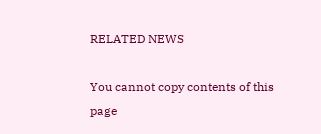RELATED NEWS

You cannot copy contents of this page